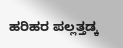ಹರಿಹರ ಪಲ್ಲತ್ತಡ್ಕ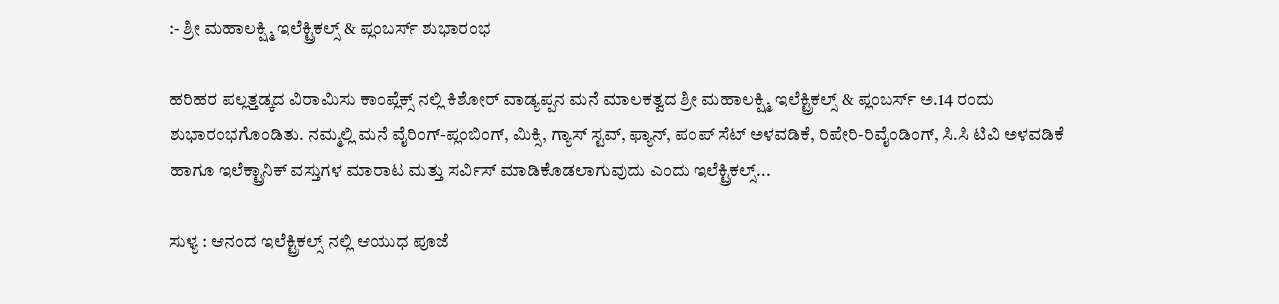:- ಶ್ರೀ ಮಹಾಲಕ್ಷ್ಮಿ ಇಲೆಕ್ಟ್ರಿಕಲ್ಸ್ & ಪ್ಲಂಬರ್ಸ್ ಶುಭಾರಂಭ

ಹರಿಹರ ಪಲ್ಲತ್ತಡ್ಕದ ವಿರಾಮಿಸು ಕಾಂಪ್ಲೆಕ್ಸ್ ನಲ್ಲಿ ಕಿಶೋರ್ ವಾಡ್ಯಪ್ಪನ ಮನೆ ಮಾಲಕತ್ವದ ಶ್ರೀ ಮಹಾಲಕ್ಷ್ಮಿ ಇಲೆಕ್ಟ್ರಿಕಲ್ಸ್ & ಪ್ಲಂಬರ್ಸ್ ಅ.14 ರಂದು ಶುಭಾರಂಭಗೊಂಡಿತು. ನಮ್ಮಲ್ಲಿ ಮನೆ ವೈರಿಂಗ್-ಪ್ಲಂಬಿಂಗ್, ಮಿಕ್ಸಿ, ಗ್ಯಾಸ್ ಸ್ಟವ್, ಫ್ಯಾನ್, ಪಂಪ್ ಸೆಟ್ ಅಳವಡಿಕೆ, ರಿಪೇರಿ-ರಿವೈಂಡಿಂಗ್, ಸಿ.ಸಿ ಟಿವಿ ಅಳವಡಿಕೆ ಹಾಗೂ ಇಲೆಕ್ಟ್ರಾನಿಕ್ ವಸ್ತುಗಳ ಮಾರಾಟ ಮತ್ತು ಸರ್ವಿಸ್ ಮಾಡಿಕೊಡಲಾಗುವುದು ಎಂದು ಇಲೆಕ್ಟ್ರಿಕಲ್ಸ್...

ಸುಳ್ಯ : ಆನಂದ ಇಲೆಕ್ಟ್ರಿಕಲ್ಸ್ ನಲ್ಲಿ ಆಯುಧ ಪೂಜೆ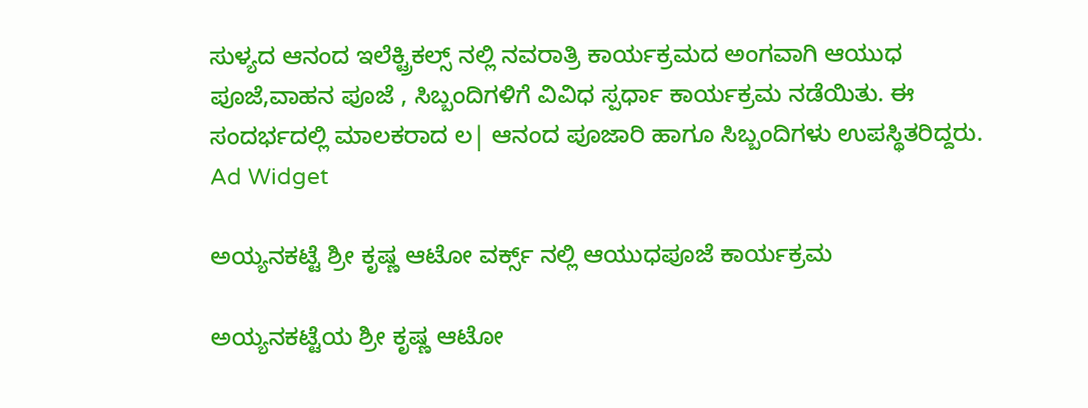ಸುಳ್ಯದ ಆನಂದ ಇಲೆಕ್ಟ್ರಿಕಲ್ಸ್ ನಲ್ಲಿ ನವರಾತ್ರಿ ಕಾರ್ಯಕ್ರಮದ ಅಂಗವಾಗಿ ಆಯುಧ ಪೂಜೆ,ವಾಹನ ಪೂಜೆ , ಸಿಬ್ಬಂದಿಗಳಿಗೆ ವಿವಿಧ ಸ್ಪರ್ಧಾ ಕಾರ್ಯಕ್ರಮ ನಡೆಯಿತು. ಈ ಸಂದರ್ಭದಲ್ಲಿ ಮಾಲಕರಾದ ಲ| ಆನಂದ ಪೂಜಾರಿ ಹಾಗೂ ಸಿಬ್ಬಂದಿಗಳು ಉಪಸ್ಥಿತರಿದ್ದರು.
Ad Widget

ಅಯ್ಯನಕಟ್ಟೆ ಶ್ರೀ ಕೃಷ್ಣ ಆಟೋ ವರ್ಕ್ಸ್ ನಲ್ಲಿ ಆಯುಧಪೂಜೆ ಕಾರ್ಯಕ್ರಮ

ಅಯ್ಯನಕಟ್ಟೆಯ ಶ್ರೀ ಕೃಷ್ಣ ಆಟೋ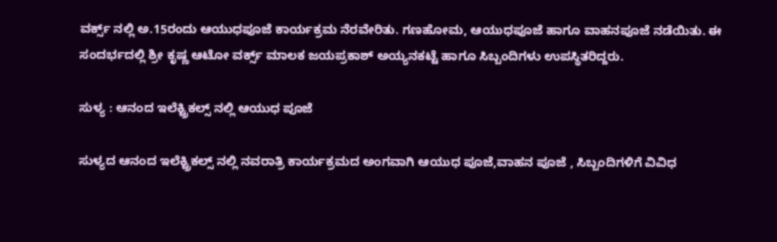ವರ್ಕ್ಸ್ ನಲ್ಲಿ ಅ.15ರಂದು ಆಯುಧಪೂಜೆ ಕಾರ್ಯಕ್ರಮ ನೆರವೇರಿತು. ಗಣಹೋಮ, ಆಯುಧಪೂಜೆ ಹಾಗೂ ವಾಹನಪೂಜೆ ನಡೆಯಿತು. ಈ ಸಂದರ್ಭದಲ್ಲಿ ಶ್ರೀ ಕೃಷ್ಣ ಆಟೋ ವರ್ಕ್ಸ್ ಮಾಲಕ ಜಯಪ್ರಕಾಶ್ ಅಯ್ಯನಕಟ್ಟೆ ಹಾಗೂ ಸಿಬ್ಬಂದಿಗಳು ಉಪಸ್ಥಿತರಿದ್ದರು.

ಸುಳ್ಯ : ಆನಂದ ಇಲೆಕ್ಟ್ರಿಕಲ್ಸ್ ನಲ್ಲಿ ಆಯುಧ ಪೂಜೆ

ಸುಳ್ಯದ ಆನಂದ ಇಲೆಕ್ಟ್ರಿಕಲ್ಸ್ ನಲ್ಲಿ ನವರಾತ್ರಿ ಕಾರ್ಯಕ್ರಮದ ಅಂಗವಾಗಿ ಆಯುಧ ಪೂಜೆ,ವಾಹನ ಪೂಜೆ , ಸಿಬ್ಬಂದಿಗಳಿಗೆ ವಿವಿಧ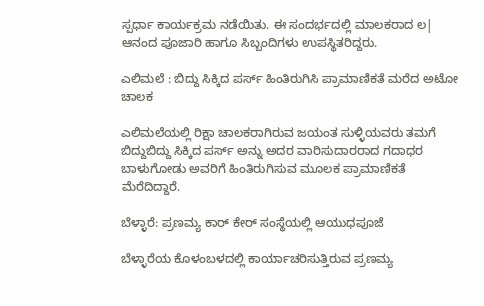ಸ್ಪರ್ಧಾ ಕಾರ್ಯಕ್ರಮ ನಡೆಯಿತು. ಈ ಸಂದರ್ಭದಲ್ಲಿ ಮಾಲಕರಾದ ಲ| ಆನಂದ ಪೂಜಾರಿ ಹಾಗೂ ಸಿಬ್ಬಂದಿಗಳು ಉಪಸ್ಥಿತರಿದ್ದರು.

ಎಲಿಮಲೆ : ಬಿದ್ದು ಸಿಕ್ಕಿದ ಪರ್ಸ್ ಹಿಂತಿರುಗಿಸಿ ಪ್ರಾಮಾಣಿಕತೆ ಮರೆದ ಅಟೋ ಚಾಲಕ

ಎಲಿಮಲೆಯಲ್ಲಿ ರಿಕ್ಷಾ ಚಾಲಕರಾಗಿರುವ ಜಯಂತ ಸುಳ್ಳಿಯವರು ತಮಗೆ ಬಿದ್ದುಬಿದ್ದು ಸಿಕ್ಕಿದ ಪರ್ಸ್ ಅನ್ನು ಅದರ ವಾರಿಸುದಾರರಾದ ಗದಾಧರ ಬಾಳುಗೋಡು ಅವರಿಗೆ ಹಿಂತಿರುಗಿಸುವ ಮೂಲಕ ಪ್ರಾಮಾಣಿಕತೆ ಮೆರೆದಿದ್ದಾರೆ.

ಬೆಳ್ಳಾರೆ: ಪ್ರಣಮ್ಯ ಕಾರ್ ಕೇರ್ ಸಂಸ್ಥೆಯಲ್ಲಿ ಆಯುಧಪೂಜೆ

ಬೆಳ್ಳಾರೆಯ ಕೊಳಂಬಳದಲ್ಲಿ ಕಾರ್ಯಾಚರಿಸುತ್ತಿರುವ ಪ್ರಣಮ್ಯ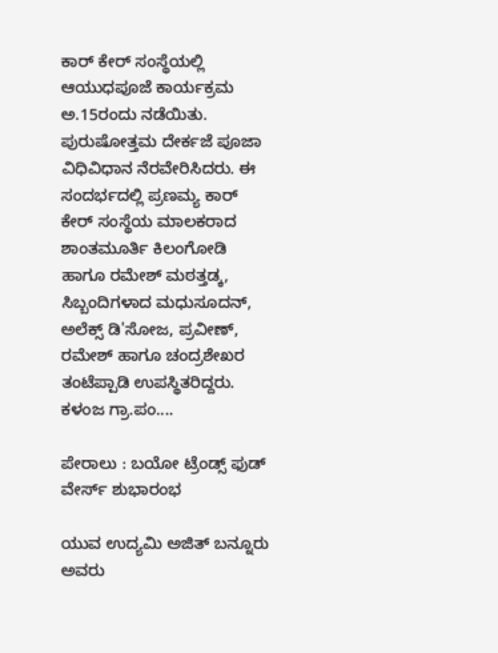ಕಾರ್ ಕೇರ್ ಸಂಸ್ಥೆಯಲ್ಲಿ ಆಯುಧಪೂಜೆ ಕಾರ್ಯಕ್ರಮ ಅ.15ರಂದು ನಡೆಯಿತು. ಪುರುಷೋತ್ತಮ ದೇರ್ಕಜೆ ಪೂಜಾ ವಿಧಿವಿಧಾನ ನೆರವೇರಿಸಿದರು. ಈ ಸಂದರ್ಭದಲ್ಲಿ ಪ್ರಣಮ್ಯ ಕಾರ್ ಕೇರ್ ಸಂಸ್ಥೆಯ ಮಾಲಕರಾದ ಶಾಂತಮೂರ್ತಿ ಕಿಲಂಗೋಡಿ ಹಾಗೂ ರಮೇಶ್ ಮಠತ್ತಡ್ಕ, ಸಿಬ್ಬಂದಿಗಳಾದ ಮಧುಸೂದನ್, ಅಲೆಕ್ಸ್ ಡಿ'ಸೋಜ, ಪ್ರವೀಣ್, ರಮೇಶ್ ಹಾಗೂ ಚಂದ್ರಶೇಖರ ತಂಟೆಪ್ಪಾಡಿ ಉಪಸ್ಥಿತರಿದ್ದರು. ಕಳಂಜ ಗ್ರಾ.ಪಂ....

ಪೇರಾಲು : ಬಯೋ ಟ್ರೆಂಡ್ಸ್ ಫುಡ್ ವೇರ್ಸ್ ಶುಭಾರಂಭ

ಯುವ ಉದ್ಯಮಿ ಅಜಿತ್ ಬನ್ನೂರು ಅವರು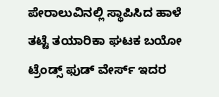ಪೇರಾಲುವಿನಲ್ಲಿ ಸ್ಥಾಪಿಸಿದ ಹಾಳೆ ತಟ್ಟೆ ತಯಾರಿಕಾ ಘಟಕ ಬಯೋ ಟ್ರೆಂಡ್ಸ್ ಫುಡ್ ವೇರ್ಸ್ ಇದರ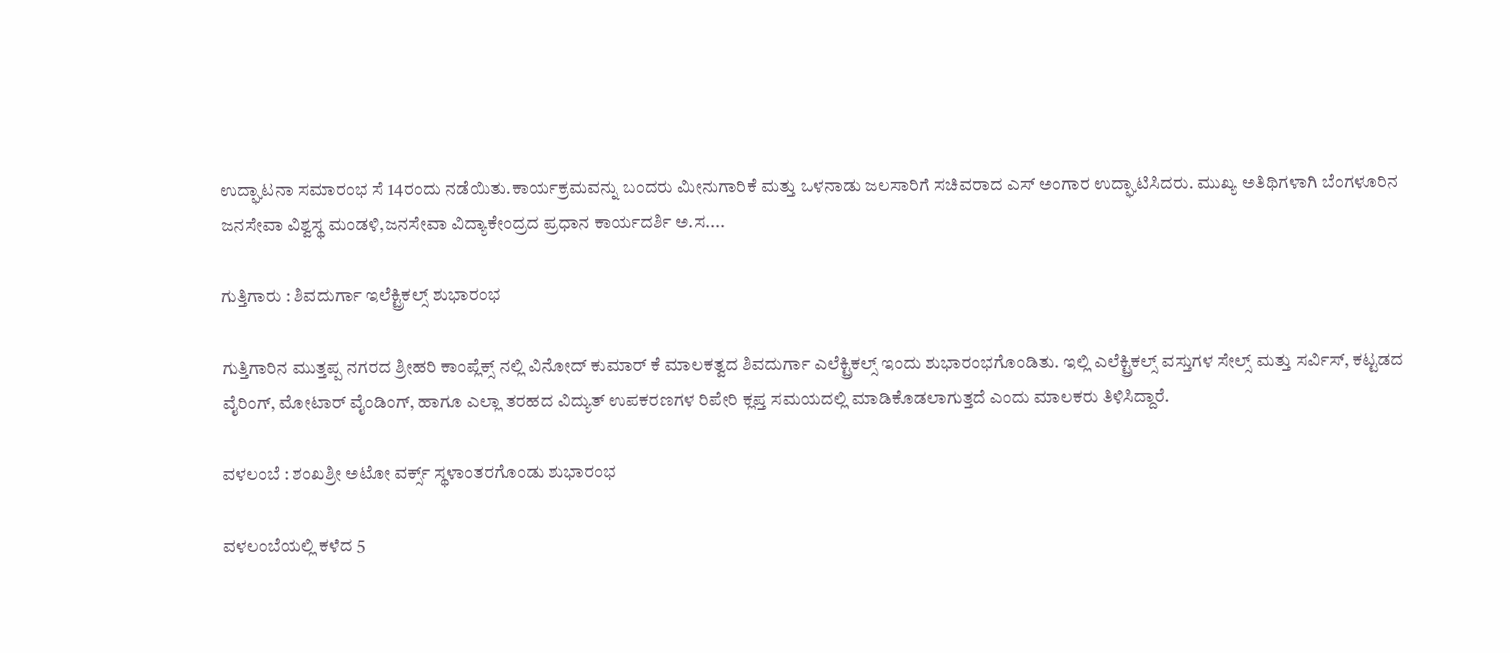ಉದ್ಘಾಟನಾ ಸಮಾರಂಭ ಸೆ 14ರಂದು ನಡೆಯಿತು.ಕಾರ್ಯಕ್ರಮವನ್ನು ಬಂದರು ಮೀನುಗಾರಿಕೆ ಮತ್ತು ಒಳನಾಡು ಜಲಸಾರಿಗೆ ಸಚಿವರಾದ ಎಸ್ ಅಂಗಾರ ಉದ್ಘಾಟಿಸಿದರು. ಮುಖ್ಯ ಅತಿಥಿಗಳಾಗಿ ಬೆಂಗಳೂರಿನ ಜನಸೇವಾ ವಿಶ್ವಸ್ಥ ಮಂಡಳಿ,ಜನಸೇವಾ ವಿದ್ಯಾಕೇಂದ್ರದ ಪ್ರಧಾನ ಕಾರ್ಯದರ್ಶಿ ಅ.ಸ....

ಗುತ್ತಿಗಾರು : ಶಿವದುರ್ಗಾ ಇಲೆಕ್ಟ್ರಿಕಲ್ಸ್ ಶುಭಾರಂಭ

ಗುತ್ತಿಗಾರಿನ ಮುತ್ತಪ್ಪ ನಗರದ ಶ್ರೀಹರಿ ಕಾಂಪ್ಲೆಕ್ಸ್ ನಲ್ಲಿ ವಿನೋದ್ ಕುಮಾರ್ ಕೆ ಮಾಲಕತ್ವದ ಶಿವದುರ್ಗಾ ಎಲೆಕ್ಟ್ರಿಕಲ್ಸ್ ಇಂದು ಶುಭಾರಂಭಗೊಂಡಿತು. ಇಲ್ಲಿ ಎಲೆಕ್ಟ್ರಿಕಲ್ಸ್ ವಸ್ತುಗಳ ಸೇಲ್ಸ್ ಮತ್ತು ಸರ್ವಿಸ್, ಕಟ್ಟಡದ ವೈರಿಂಗ್, ಮೋಟಾರ್ ವೈಂಡಿಂಗ್, ಹಾಗೂ ಎಲ್ಲಾ ತರಹದ ವಿದ್ಯುತ್ ಉಪಕರಣಗಳ ರಿಪೇರಿ ಕ್ಲಪ್ತ ಸಮಯದಲ್ಲಿ ಮಾಡಿಕೊಡಲಾಗುತ್ತದೆ ಎಂದು ಮಾಲಕರು ತಿಳಿಸಿದ್ದಾರೆ.

ವಳಲಂಬೆ : ಶಂಖಶ್ರೀ ಅಟೋ ವರ್ಕ್ಸ್ ಸ್ಥಳಾಂತರಗೊಂಡು ಶುಭಾರಂಭ

ವಳಲಂಬೆಯಲ್ಲಿ ಕಳೆದ 5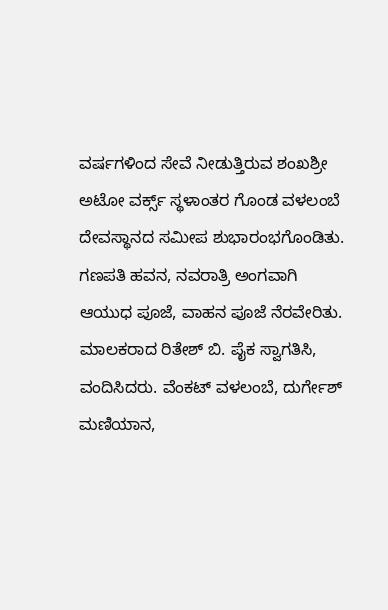ವರ್ಷಗಳಿಂದ ಸೇವೆ ನೀಡುತ್ತಿರುವ ಶಂಖಶ್ರೀ ಅಟೋ ವರ್ಕ್ಸ್ ಸ್ಥಳಾಂತರ ಗೊಂಡ ವಳಲಂಬೆ ದೇವಸ್ಥಾನದ ಸಮೀಪ ಶುಭಾರಂಭಗೊಂಡಿತು. ಗಣಪತಿ ಹವನ, ನವರಾತ್ರಿ ಅಂಗವಾಗಿ ಆಯುಧ ಪೂಜೆ, ವಾಹನ ಪೂಜೆ ನೆರವೇರಿತು. ಮಾಲಕರಾದ ರಿತೇಶ್ ಬಿ. ಪೈಕ ಸ್ವಾಗತಿಸಿ, ವಂದಿಸಿದರು. ವೆಂಕಟ್ ವಳಲಂಬೆ, ದುರ್ಗೇಶ್ ಮಣಿಯಾನ,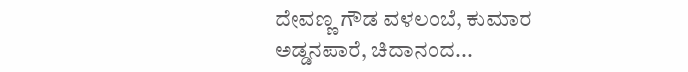ದೇವಣ್ಣ ಗೌಡ ವಳಲಂಬೆ, ಕುಮಾರ ಅಡ್ಡನಪಾರೆ, ಚಿದಾನಂದ...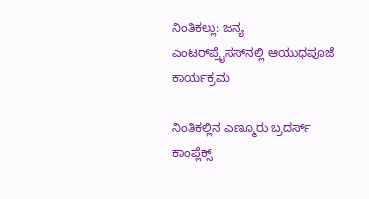ನಿಂತಿಕಲ್ಲು: ಜನ್ಯ ಎಂಟರ್‌ಪ್ರೈಸಸ್‌ನಲ್ಲಿ ಆಯುಧಪೂಜೆ ಕಾರ್ಯಕ್ರಮ

ನಿಂತಿಕಲ್ಲಿನ ಎಣ್ಮೂರು ಬ್ರದರ್ಸ್ ಕಾಂಪ್ಲೆಕ್ಸ್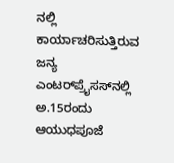ನಲ್ಲಿ ಕಾರ್ಯಾಚರಿಸುತ್ತಿರುವ ಜನ್ಯ ಎಂಟರ್‌ಪ್ರೈಸಸ್‌ನಲ್ಲಿ ಅ.15ರಂದು ಆಯುಧಪೂಜೆ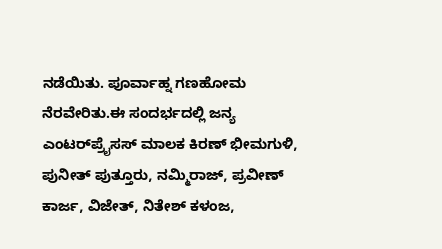ನಡೆಯಿತು. ಪೂರ್ವಾಹ್ನ ಗಣಹೋಮ ನೆರವೇರಿತು.ಈ ಸಂದರ್ಭದಲ್ಲಿ ಜನ್ಯ ಎಂಟರ್‌ಪ್ರೈಸಸ್‌ ಮಾಲಕ ಕಿರಣ್ ಭೀಮಗುಳಿ, ಪುನೀತ್ ಪುತ್ತೂರು, ನಮ್ಮಿರಾಜ್, ಪ್ರವೀಣ್ ಕಾರ್ಜ, ವಿಜೇತ್, ನಿತೇಶ್ ಕಳಂಜ,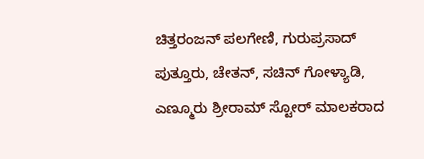ಚಿತ್ತರಂಜನ್ ಪಲಗೇಣಿ, ಗುರುಪ್ರಸಾದ್ ಪುತ್ತೂರು, ಚೇತನ್, ಸಚಿನ್ ಗೋಳ್ಯಾಡಿ, ಎಣ್ಮೂರು ಶ್ರೀರಾಮ್ ಸ್ಟೋರ್ ಮಾಲಕರಾದ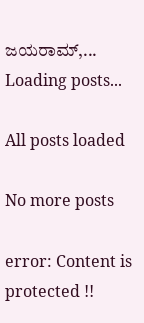ಜಯರಾಮ್,...
Loading posts...

All posts loaded

No more posts

error: Content is protected !!